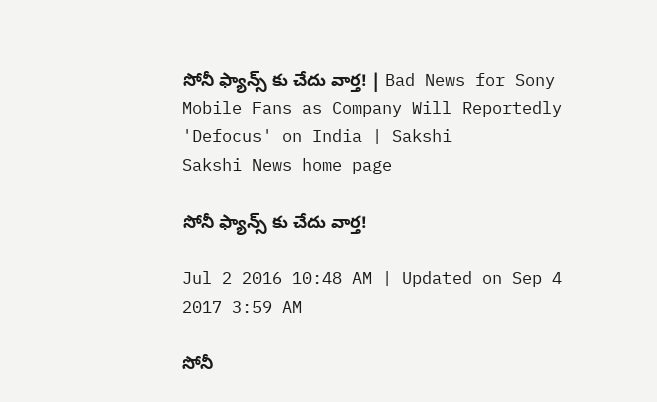సోనీ ఫ్యాన్స్ కు చేదు వార్త! | Bad News for Sony Mobile Fans as Company Will Reportedly 'Defocus' on India | Sakshi
Sakshi News home page

సోనీ ఫ్యాన్స్ కు చేదు వార్త!

Jul 2 2016 10:48 AM | Updated on Sep 4 2017 3:59 AM

సోనీ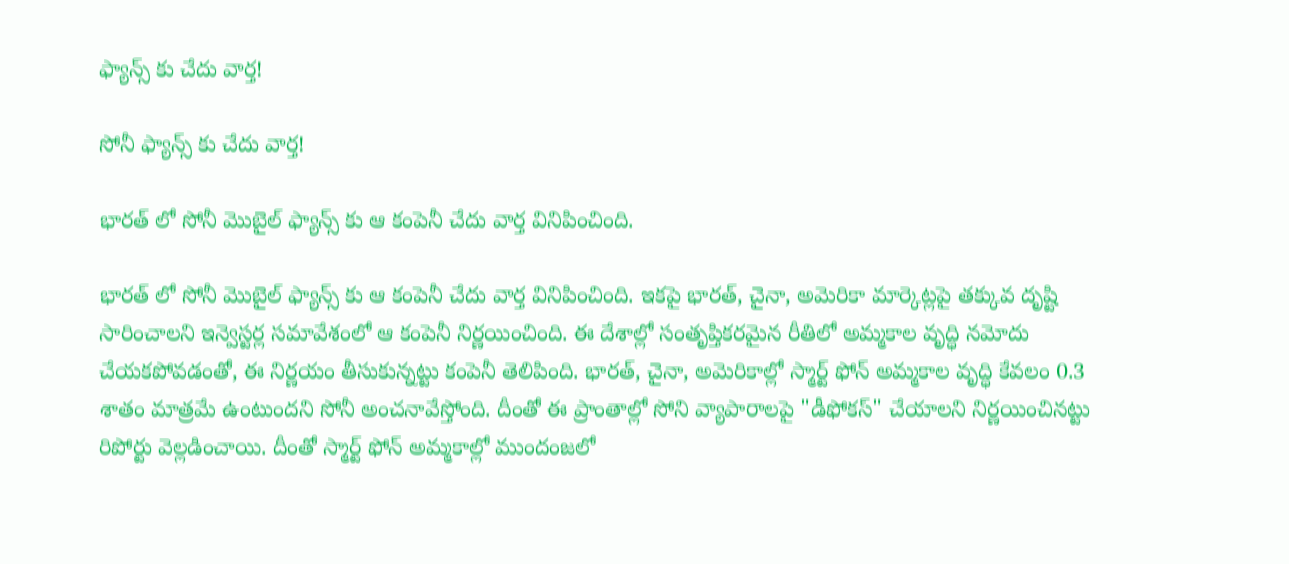ఫ్యాన్స్ కు చేదు వార్త!

సోనీ ఫ్యాన్స్ కు చేదు వార్త!

భారత్ లో సోనీ మొబైల్ ఫ్యాన్స్ కు ఆ కంపెనీ చేదు వార్త వినిపించింది.

భారత్ లో సోనీ మొబైల్ ఫ్యాన్స్ కు ఆ కంపెనీ చేదు వార్త వినిపించింది. ఇకపై భారత్, చైనా, అమెరికా మార్కెట్లపై తక్కువ దృష్టి సారించాలని ఇన్వెస్టర్ల సమావేశంలో ఆ కంపెనీ నిర్ణయించింది. ఈ దేశాల్లో సంతృప్తికరమైన రీతిలో అమ్మకాల వృద్ధి నమోదు చేయకపోవడంతో, ఈ నిర్ణయం తీసుకున్నట్టు కంపెనీ తెలిపింది. భారత్, చైనా, అమెరికాల్లో స్మార్ట్ ఫోన్ అమ్మకాల వృద్ధి కేవలం 0.3 శాతం మాత్రమే ఉంటుందని సోనీ అంచనావేస్తోంది. దీంతో ఈ ప్రాంతాల్లో సోని వ్యాపారాలపై "డీఫోకస్" చేయాలని నిర్ణయించినట్టు రిపోర్టు వెల్లడించాయి. దీంతో స్మార్ట్ ఫోన్ అమ్మకాల్లో ముందంజలో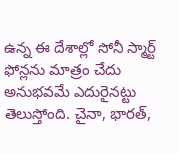ఉన్న ఈ దేశాల్లో సోనీ స్మార్ట్ ఫోన్లను మాత్రం చేదు అనుభవమే ఎదురైనట్టు తెలుస్తోంది. చైనా, భారత్,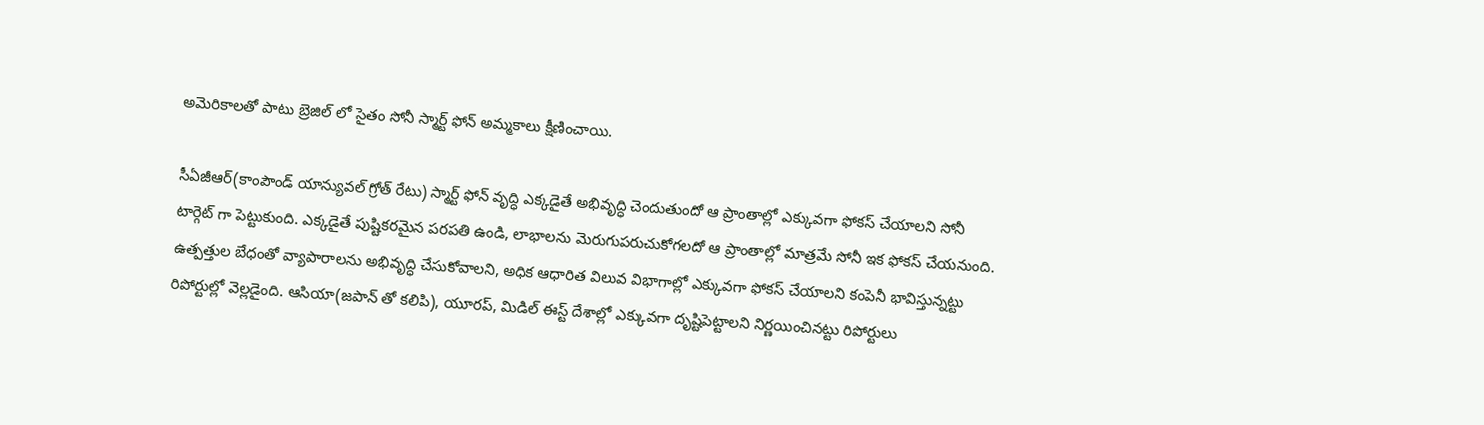అమెరికాలతో పాటు బ్రెజిల్ లో సైతం సోనీ స్మార్ట్ ఫోన్ అమ్మకాలు క్షీణించాయి.

సీఏజీఆర్(కాంపౌండ్ యాన్యువల్ గ్రోత్ రేటు) స్మార్ట్ ఫోన్ వృద్ధి ఎక్కడైతే అభివృద్ధి చెందుతుందో ఆ ప్రాంతాల్లో ఎక్కువగా ఫోకస్ చేయాలని సోనీ టార్గెట్ గా పెట్టుకుంది. ఎక్కడైతే పుష్టికరమైన పరపతి ఉండి, లాభాలను మెరుగుపరుచుకోగలదో ఆ ప్రాంతాల్లో మాత్రమే సోనీ ఇక ఫోకస్ చేయనుంది. ఉత్పత్తుల బేధంతో వ్యాపారాలను అభివృద్ధి చేసుకోవాలని, అధిక ఆధారిత విలువ విభాగాల్లో ఎక్కువగా ఫోకస్ చేయాలని కంపెనీ భావిస్తున్నట్టు రిపోర్టుల్లో వెల్లడైంది. ఆసియా(జపాన్ తో కలిపి), యూరప్, మిడిల్ ఈస్ట్ దేశాల్లో ఎక్కువగా దృష్టిపెట్టాలని నిర్ణయించినట్టు రిపోర్టులు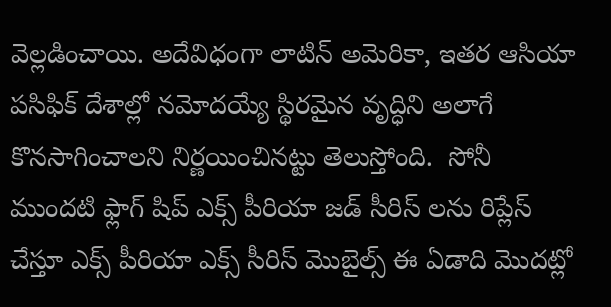వెల్లడించాయి. అదేవిధంగా లాటిన్ అమెరికా, ఇతర ఆసియా పసిఫిక్ దేశాల్లో నమోదయ్యే స్థిరమైన వృద్ధిని అలాగే కొనసాగించాలని నిర్ణయించినట్టు తెలుస్తోంది.  సోనీ ముందటి ఫ్లాగ్ షిప్ ఎక్స్ పీరియా జడ్ సీరిస్ లను రిప్లేస్ చేస్తూ ఎక్స్ పీరియా ఎక్స్ సీరిస్ మొబైల్స్ ఈ ఏడాది మొదట్లో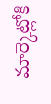మార్కెట్లోకి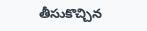తీసుకొచ్చిన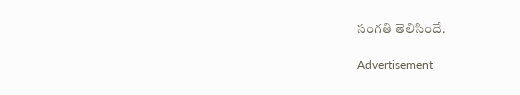సంగతి తెలిసిందే.

Advertisement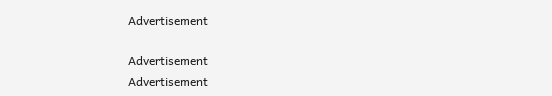Advertisement

Advertisement
Advertisement